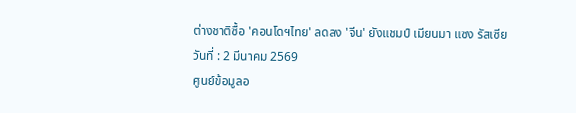ต่างชาติซื้อ 'คอนโดฯไทย' ลดลง 'จีน' ยังแชมป์ เมียนมา แซง รัสเซีย
วันที่ : 2 มีนาคม 2569
ศูนย์ข้อมูลอ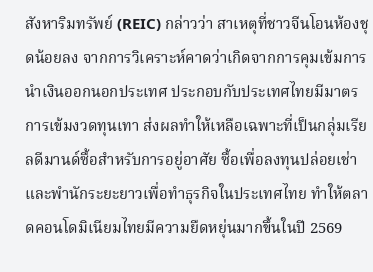สังหาริมทรัพย์ (REIC) กล่าวว่า สาเหตุที่ชาวจีนโอนห้องชุดน้อยลง จากการวิเคราะห์คาดว่าเกิดจากการคุมเข้มการนำเงินออกนอกประเทศ ประกอบกับประเทศไทยมีมาตรการเข้มงวดทุนเทา ส่งผลทำให้เหลือเฉพาะที่เป็นกลุ่มเรียลดีมานด์ซื้อสำหรับการอยู่อาศัย ซื้อเพื่อลงทุนปล่อยเช่า และพำนักระยะยาวเพื่อทำธุรกิจในประเทศไทย ทำให้ตลาดคอนโดมิเนียมไทยมีความยืดหยุ่นมากขึ้นในปี 2569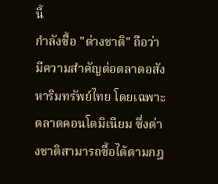นี้
กำลังซื้อ "ต่างชาติ" ถือว่ามีความสำคัญต่อตลาดอสังหาริมทรัพย์ไทย โดยเฉพาะตลาดคอนโดมิเนียม ซึ่งต่างชาติสามารถซื้อได้ตามกฎ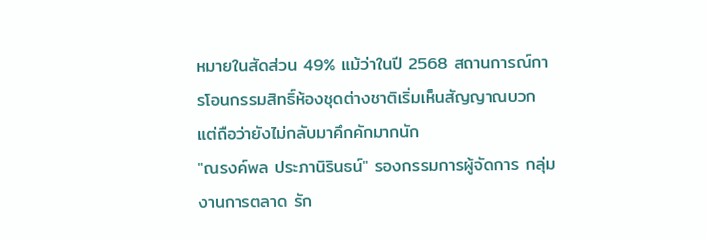หมายในสัดส่วน 49% แม้ว่าในปี 2568 สถานการณ์การโอนกรรมสิทธิ์ห้องชุดต่างชาติเริ่มเห็นสัญญาณบวก แต่ถือว่ายังไม่กลับมาคึกคักมากนัก
"ณรงค์พล ประภานิรินธน์" รองกรรมการผู้จัดการ กลุ่มงานการตลาด รัก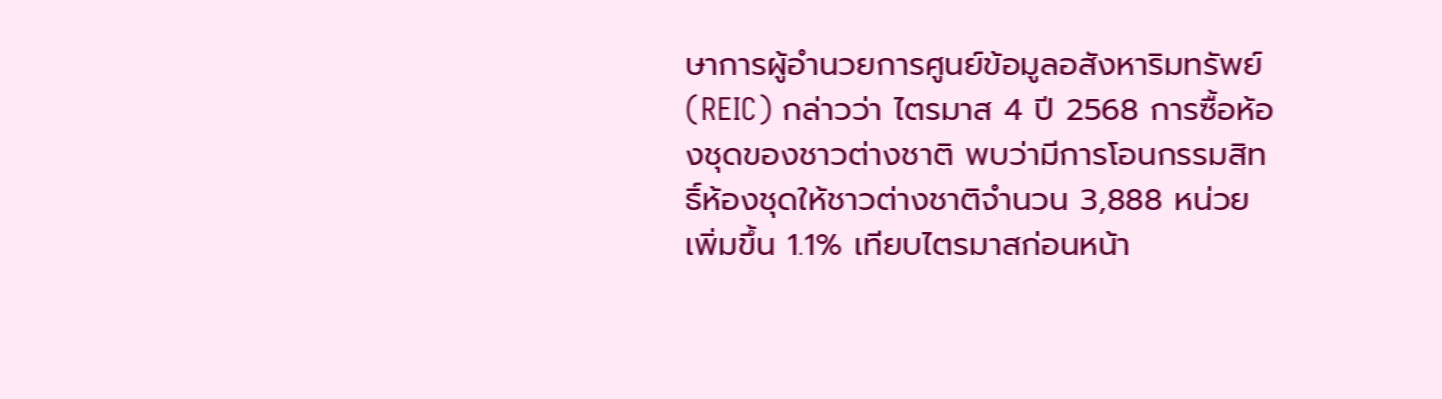ษาการผู้อำนวยการศูนย์ข้อมูลอสังหาริมทรัพย์ (REIC) กล่าวว่า ไตรมาส 4 ปี 2568 การซื้อห้องชุดของชาวต่างชาติ พบว่ามีการโอนกรรมสิทธิ์ห้องชุดให้ชาวต่างชาติจำนวน 3,888 หน่วย เพิ่มขึ้น 1.1% เทียบไตรมาสก่อนหน้า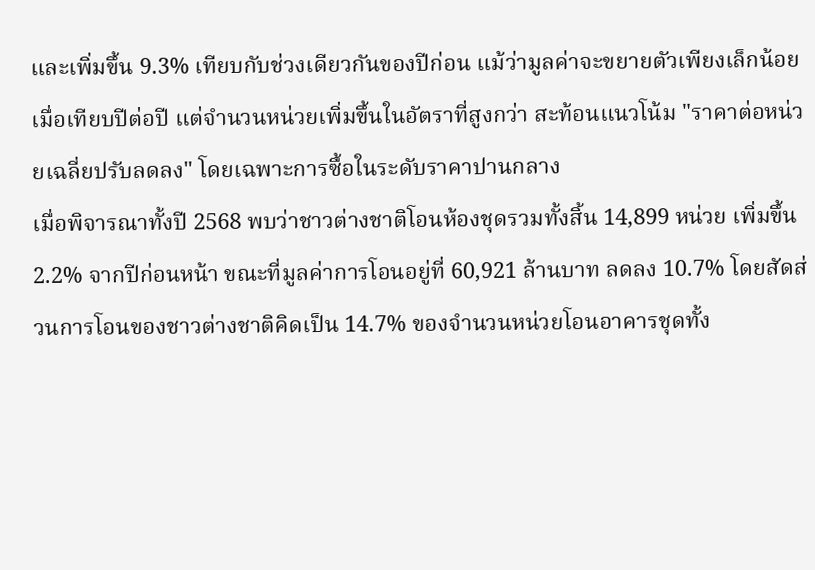และเพิ่มขึ้น 9.3% เทียบกับช่วงเดียวกันของปีก่อน แม้ว่ามูลค่าจะขยายตัวเพียงเล็กน้อยเมื่อเทียบปีต่อปี แต่จำนวนหน่วยเพิ่มขึ้นในอัตราที่สูงกว่า สะท้อนแนวโน้ม "ราคาต่อหน่วยเฉลี่ยปรับลดลง" โดยเฉพาะการซื้อในระดับราคาปานกลาง
เมื่อพิจารณาทั้งปี 2568 พบว่าชาวต่างชาติโอนห้องชุดรวมทั้งสิ้น 14,899 หน่วย เพิ่มขึ้น 2.2% จากปีก่อนหน้า ขณะที่มูลค่าการโอนอยู่ที่ 60,921 ล้านบาท ลดลง 10.7% โดยสัดส่วนการโอนของชาวต่างชาติคิดเป็น 14.7% ของจำนวนหน่วยโอนอาคารชุดทั้ง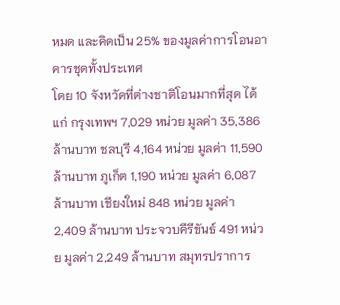หมด และคิดเป็น 25% ของมูลค่าการโอนอาคารชุดทั้งประเทศ
โดย 10 จังหวัดที่ต่างชาติโอนมากที่สุด ได้แก่ กรุงเทพฯ 7,029 หน่วย มูลค่า 35,386 ล้านบาท ชลบุรี 4,164 หน่วย มูลค่า 11,590 ล้านบาท ภูเก็ต 1,190 หน่วย มูลค่า 6,087 ล้านบาท เชียงใหม่ 848 หน่วย มูลค่า 2,409 ล้านบาท ประจวบคีรีขันธ์ 491 หน่วย มูลค่า 2,249 ล้านบาท สมุทรปราการ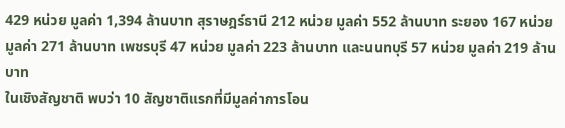429 หน่วย มูลค่า 1,394 ล้านบาท สุราษฎร์ธานี 212 หน่วย มูลค่า 552 ล้านบาท ระยอง 167 หน่วย มูลค่า 271 ล้านบาท เพชรบุรี 47 หน่วย มูลค่า 223 ล้านบาท และนนทบุรี 57 หน่วย มูลค่า 219 ล้านบาท
ในเชิงสัญชาติ พบว่า 10 สัญชาติแรกที่มีมูลค่าการโอน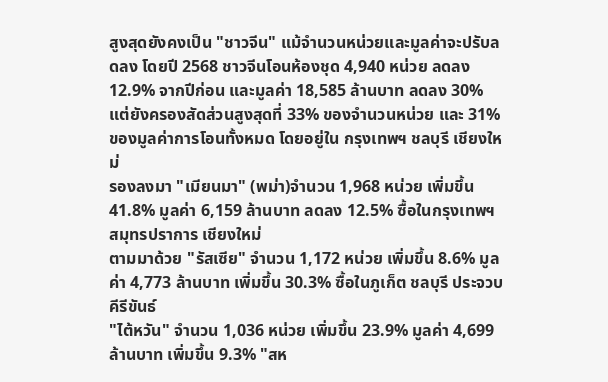สูงสุดยังคงเป็น "ชาวจีน" แม้จำนวนหน่วยและมูลค่าจะปรับลดลง โดยปี 2568 ชาวจีนโอนห้องชุด 4,940 หน่วย ลดลง 12.9% จากปีก่อน และมูลค่า 18,585 ล้านบาท ลดลง 30% แต่ยังครองสัดส่วนสูงสุดที่ 33% ของจำนวนหน่วย และ 31% ของมูลค่าการโอนทั้งหมด โดยอยู่ใน กรุงเทพฯ ชลบุรี เชียงใหม่
รองลงมา "เมียนมา" (พม่า)จำนวน 1,968 หน่วย เพิ่มขึ้น 41.8% มูลค่า 6,159 ล้านบาท ลดลง 12.5% ซื้อในกรุงเทพฯ สมุทรปราการ เชียงใหม่
ตามมาด้วย "รัสเซีย" จำนวน 1,172 หน่วย เพิ่มขึ้น 8.6% มูลค่า 4,773 ล้านบาท เพิ่มขึ้น 30.3% ซื้อในภูเก็ต ชลบุรี ประจวบคีรีขันธ์
"ไต้หวัน" จำนวน 1,036 หน่วย เพิ่มขึ้น 23.9% มูลค่า 4,699 ล้านบาท เพิ่มขึ้น 9.3% "สห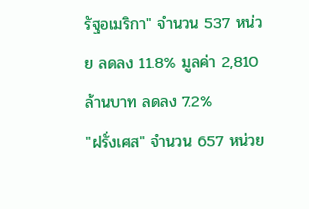รัฐอเมริกา" จำนวน 537 หน่วย ลดลง 11.8% มูลค่า 2,810 ล้านบาท ลดลง 7.2%
"ฝรั่งเศส" จำนวน 657 หน่วย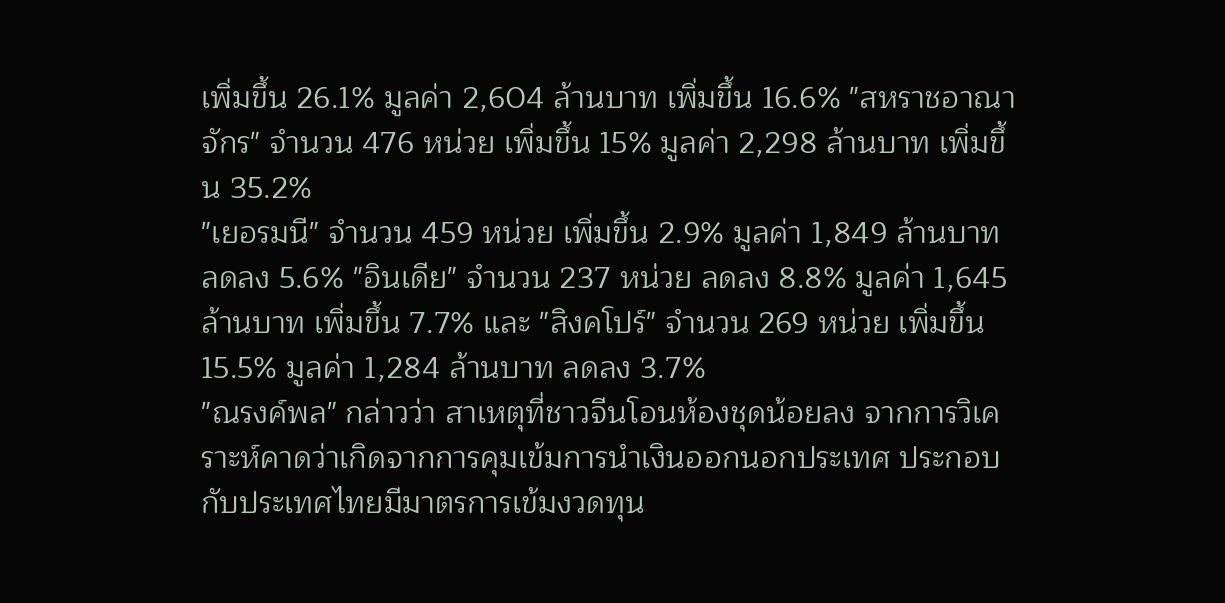เพิ่มขึ้น 26.1% มูลค่า 2,604 ล้านบาท เพิ่มขึ้น 16.6% "สหราชอาณาจักร" จำนวน 476 หน่วย เพิ่มขึ้น 15% มูลค่า 2,298 ล้านบาท เพิ่มขึ้น 35.2%
"เยอรมนี" จำนวน 459 หน่วย เพิ่มขึ้น 2.9% มูลค่า 1,849 ล้านบาท ลดลง 5.6% "อินเดีย" จำนวน 237 หน่วย ลดลง 8.8% มูลค่า 1,645 ล้านบาท เพิ่มขึ้น 7.7% และ "สิงคโปร์" จำนวน 269 หน่วย เพิ่มขึ้น 15.5% มูลค่า 1,284 ล้านบาท ลดลง 3.7%
"ณรงค์พล" กล่าวว่า สาเหตุที่ชาวจีนโอนห้องชุดน้อยลง จากการวิเคราะห์คาดว่าเกิดจากการคุมเข้มการนำเงินออกนอกประเทศ ประกอบกับประเทศไทยมีมาตรการเข้มงวดทุน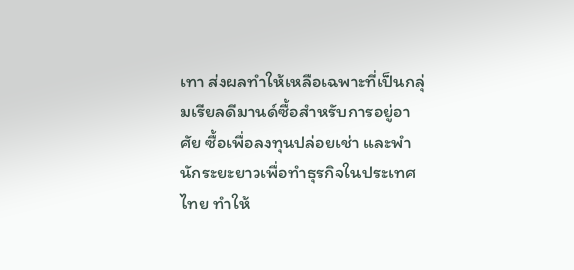เทา ส่งผลทำให้เหลือเฉพาะที่เป็นกลุ่มเรียลดีมานด์ซื้อสำหรับการอยู่อาศัย ซื้อเพื่อลงทุนปล่อยเช่า และพำนักระยะยาวเพื่อทำธุรกิจในประเทศไทย ทำให้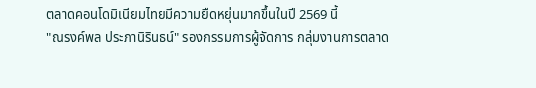ตลาดคอนโดมิเนียมไทยมีความยืดหยุ่นมากขึ้นในปี 2569 นี้
"ณรงค์พล ประภานิรินธน์" รองกรรมการผู้จัดการ กลุ่มงานการตลาด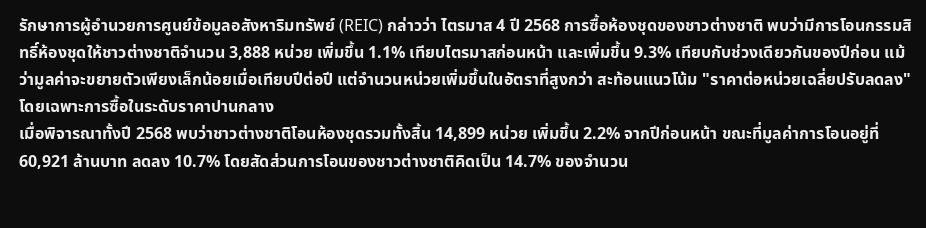รักษาการผู้อำนวยการศูนย์ข้อมูลอสังหาริมทรัพย์ (REIC) กล่าวว่า ไตรมาส 4 ปี 2568 การซื้อห้องชุดของชาวต่างชาติ พบว่ามีการโอนกรรมสิทธิ์ห้องชุดให้ชาวต่างชาติจำนวน 3,888 หน่วย เพิ่มขึ้น 1.1% เทียบไตรมาสก่อนหน้า และเพิ่มขึ้น 9.3% เทียบกับช่วงเดียวกันของปีก่อน แม้ว่ามูลค่าจะขยายตัวเพียงเล็กน้อยเมื่อเทียบปีต่อปี แต่จำนวนหน่วยเพิ่มขึ้นในอัตราที่สูงกว่า สะท้อนแนวโน้ม "ราคาต่อหน่วยเฉลี่ยปรับลดลง" โดยเฉพาะการซื้อในระดับราคาปานกลาง
เมื่อพิจารณาทั้งปี 2568 พบว่าชาวต่างชาติโอนห้องชุดรวมทั้งสิ้น 14,899 หน่วย เพิ่มขึ้น 2.2% จากปีก่อนหน้า ขณะที่มูลค่าการโอนอยู่ที่ 60,921 ล้านบาท ลดลง 10.7% โดยสัดส่วนการโอนของชาวต่างชาติคิดเป็น 14.7% ของจำนวน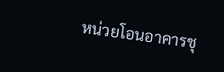หน่วยโอนอาคารชุ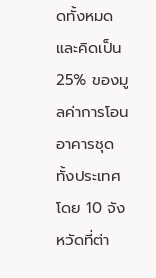ดทั้งหมด และคิดเป็น 25% ของมูลค่าการโอนอาคารชุดทั้งประเทศ
โดย 10 จังหวัดที่ต่า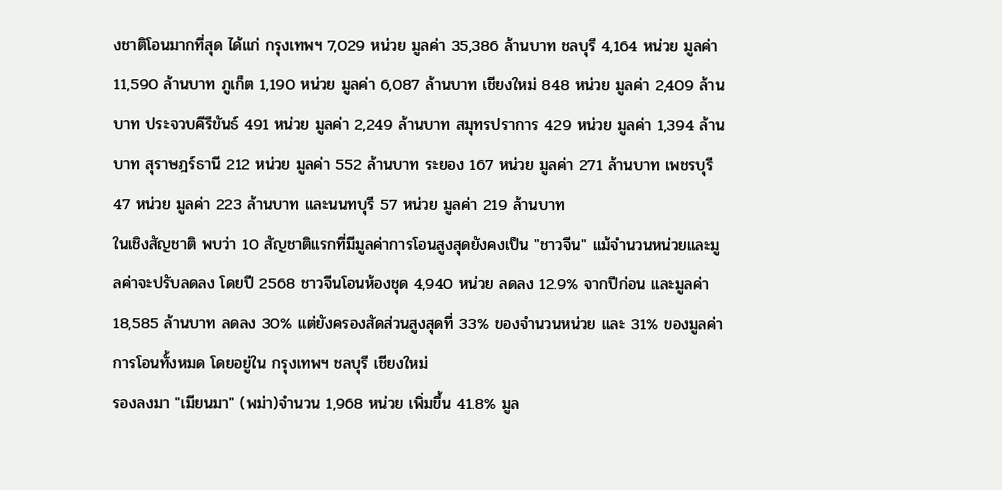งชาติโอนมากที่สุด ได้แก่ กรุงเทพฯ 7,029 หน่วย มูลค่า 35,386 ล้านบาท ชลบุรี 4,164 หน่วย มูลค่า 11,590 ล้านบาท ภูเก็ต 1,190 หน่วย มูลค่า 6,087 ล้านบาท เชียงใหม่ 848 หน่วย มูลค่า 2,409 ล้านบาท ประจวบคีรีขันธ์ 491 หน่วย มูลค่า 2,249 ล้านบาท สมุทรปราการ 429 หน่วย มูลค่า 1,394 ล้านบาท สุราษฎร์ธานี 212 หน่วย มูลค่า 552 ล้านบาท ระยอง 167 หน่วย มูลค่า 271 ล้านบาท เพชรบุรี 47 หน่วย มูลค่า 223 ล้านบาท และนนทบุรี 57 หน่วย มูลค่า 219 ล้านบาท
ในเชิงสัญชาติ พบว่า 10 สัญชาติแรกที่มีมูลค่าการโอนสูงสุดยังคงเป็น "ชาวจีน" แม้จำนวนหน่วยและมูลค่าจะปรับลดลง โดยปี 2568 ชาวจีนโอนห้องชุด 4,940 หน่วย ลดลง 12.9% จากปีก่อน และมูลค่า 18,585 ล้านบาท ลดลง 30% แต่ยังครองสัดส่วนสูงสุดที่ 33% ของจำนวนหน่วย และ 31% ของมูลค่าการโอนทั้งหมด โดยอยู่ใน กรุงเทพฯ ชลบุรี เชียงใหม่
รองลงมา "เมียนมา" (พม่า)จำนวน 1,968 หน่วย เพิ่มขึ้น 41.8% มูล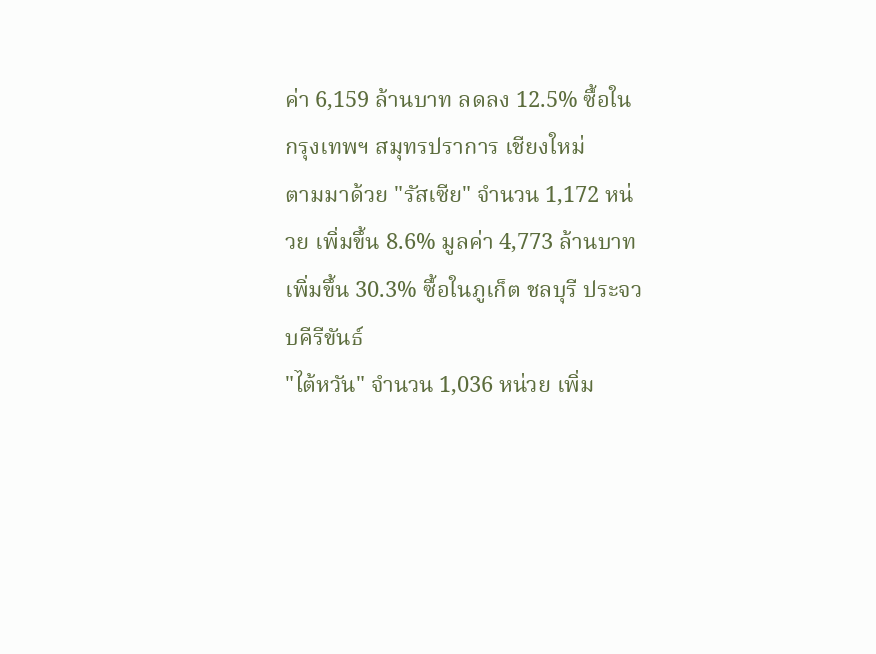ค่า 6,159 ล้านบาท ลดลง 12.5% ซื้อในกรุงเทพฯ สมุทรปราการ เชียงใหม่
ตามมาด้วย "รัสเซีย" จำนวน 1,172 หน่วย เพิ่มขึ้น 8.6% มูลค่า 4,773 ล้านบาท เพิ่มขึ้น 30.3% ซื้อในภูเก็ต ชลบุรี ประจวบคีรีขันธ์
"ไต้หวัน" จำนวน 1,036 หน่วย เพิ่ม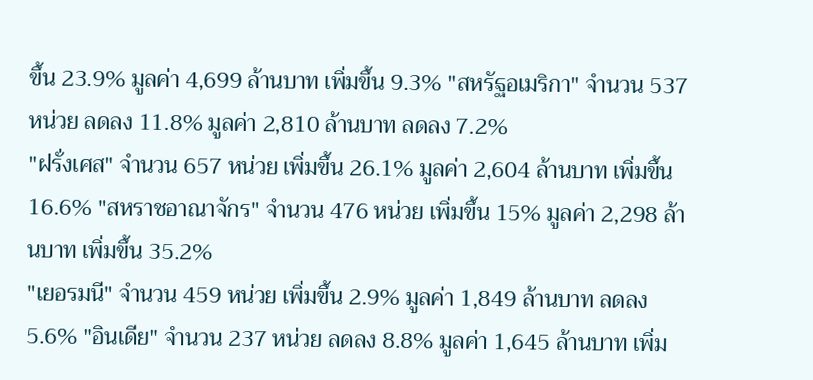ขึ้น 23.9% มูลค่า 4,699 ล้านบาท เพิ่มขึ้น 9.3% "สหรัฐอเมริกา" จำนวน 537 หน่วย ลดลง 11.8% มูลค่า 2,810 ล้านบาท ลดลง 7.2%
"ฝรั่งเศส" จำนวน 657 หน่วย เพิ่มขึ้น 26.1% มูลค่า 2,604 ล้านบาท เพิ่มขึ้น 16.6% "สหราชอาณาจักร" จำนวน 476 หน่วย เพิ่มขึ้น 15% มูลค่า 2,298 ล้านบาท เพิ่มขึ้น 35.2%
"เยอรมนี" จำนวน 459 หน่วย เพิ่มขึ้น 2.9% มูลค่า 1,849 ล้านบาท ลดลง 5.6% "อินเดีย" จำนวน 237 หน่วย ลดลง 8.8% มูลค่า 1,645 ล้านบาท เพิ่ม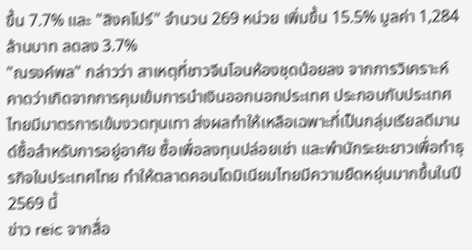ขึ้น 7.7% และ "สิงคโปร์" จำนวน 269 หน่วย เพิ่มขึ้น 15.5% มูลค่า 1,284 ล้านบาท ลดลง 3.7%
"ณรงค์พล" กล่าวว่า สาเหตุที่ชาวจีนโอนห้องชุดน้อยลง จากการวิเคราะห์คาดว่าเกิดจากการคุมเข้มการนำเงินออกนอกประเทศ ประกอบกับประเทศไทยมีมาตรการเข้มงวดทุนเทา ส่งผลทำให้เหลือเฉพาะที่เป็นกลุ่มเรียลดีมานด์ซื้อสำหรับการอยู่อาศัย ซื้อเพื่อลงทุนปล่อยเช่า และพำนักระยะยาวเพื่อทำธุรกิจในประเทศไทย ทำให้ตลาดคอนโดมิเนียมไทยมีความยืดหยุ่นมากขึ้นในปี 2569 นี้
ข่าว reic จากสื่อ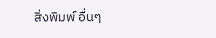สิ่งพิมพ์ อื่นๆ